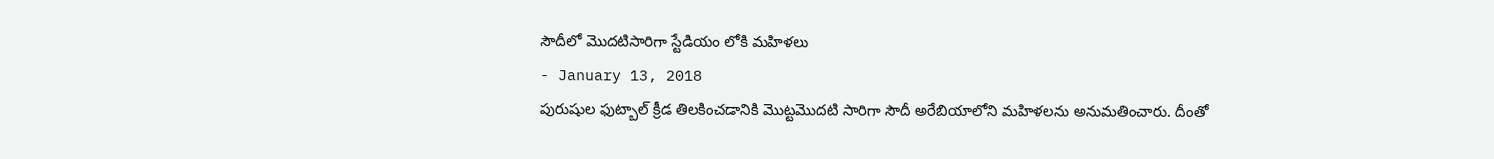సౌదీలో మొదటిసారిగా స్టేడియం లోకి మహిళలు
- January 13, 2018
పురుషుల ఫుట్బాల్ క్రీడ తిలకించడానికి మొట్టమొదటి సారిగా సౌదీ అరేబియాలోని మహిళలను అనుమతించారు. దీంతో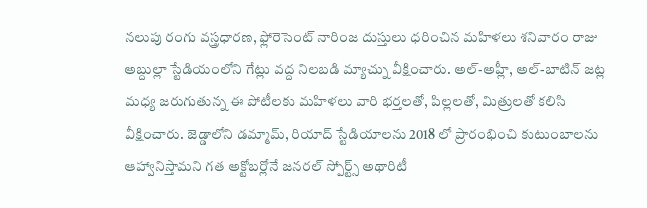నలుపు రంగు వస్త్రధారణ, ఫ్లోరెసెంట్ నారింజ దుస్తులు ధరించిన మహిళలు శనివారం రాజు అబ్దుల్లా స్టేడియంలోని గేట్లు వద్ద నిలబడి మ్యాచ్ను వీక్షించారు. అల్-అహ్లీ, అల్-బాటిన్ జట్ల మధ్య జరుగుతున్న ఈ పోటీలకు మహిళలు వారి భర్తలతో, పిల్లలతో, మిత్రులతో కలిసి వీక్షించారు. జెడ్డాలోని డమ్మామ్, రియాద్ స్టేడియాలను 2018 లో ప్రారంభించి కుటుంబాలను ఆహ్వానిస్తామని గత అక్టోబర్లోనే జనరల్ స్పోర్ట్స్ అథారిటీ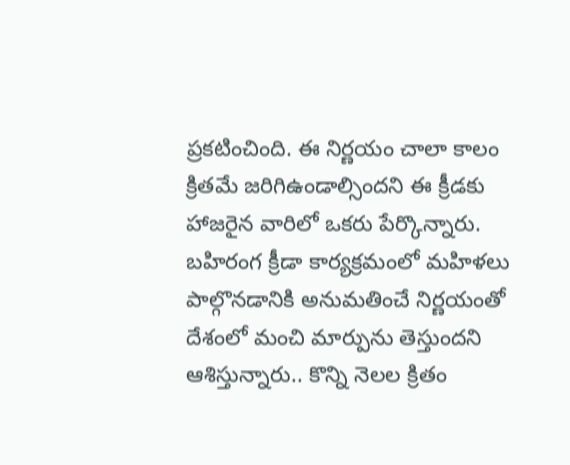ప్రకటించింది. ఈ నిర్ణయం చాలా కాలం క్రితమే జరిగిఉండాల్సిందని ఈ క్రీడకు హాజరైన వారిలో ఒకరు పేర్కొన్నారు. బహిరంగ క్రీడా కార్యక్రమంలో మహిళలు పాల్గొనడానికి అనుమతించే నిర్ణయంతో దేశంలో మంచి మార్పును తెస్తుందని ఆశిస్తున్నారు.. కొన్ని నెలల క్రితం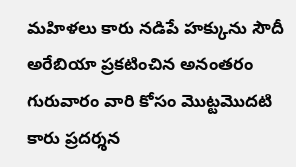మహిళలు కారు నడిపే హక్కును సౌదీ అరేబియా ప్రకటించిన అనంతరం గురువారం వారి కోసం మొట్టమొదటి కారు ప్రదర్శన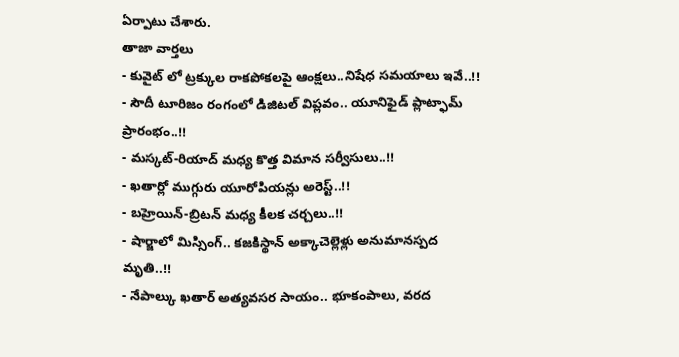ఏర్పాటు చేశారు.
తాజా వార్తలు
- కువైట్ లో ట్రక్కుల రాకపోకలపై ఆంక్షలు..నిషేధ సమయాలు ఇవే..!!
- సౌదీ టూరిజం రంగంలో డిజిటల్ విప్లవం.. యూనిఫైడ్ ప్లాట్ఫామ్ ప్రారంభం..!!
- మస్కట్-రియాద్ మధ్య కొత్త విమాన సర్వీసులు..!!
- ఖతార్లో ముగ్గురు యూరోపియన్లు అరెస్ట్..!!
- బహ్రెయిన్-బ్రిటన్ మధ్య కీలక చర్చలు..!!
- షార్జాలో మిస్సింగ్.. కజకిస్థాన్ అక్కాచెల్లెళ్లు అనుమానస్పద మృతి..!!
- నేపాల్కు ఖతార్ అత్యవసర సాయం.. భూకంపాలు, వరద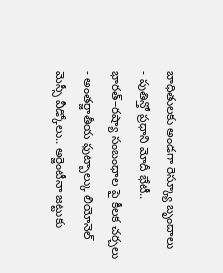బాధితులకు అండగా రెస్క్యూ బృందాలు
- పుతిన్తో ప్రధాని మోదీ భేటీ.. భారత్–రష్యా సంబంధాల పై కీలక చర్చలు
- అంతర్జాతీయ ఫుట్బాల్కు లియోనెల్ మెస్సీ వీడ్కోలు.. అర్జెంటీనా జట్టుకు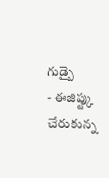గుడ్బై
- ఈజిప్ట్కు చేరుకున్న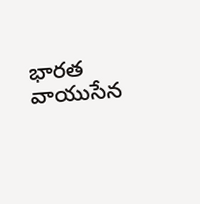భారత వాయుసేన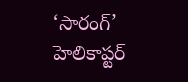‘సారంగ్’ హెలికాప్టర్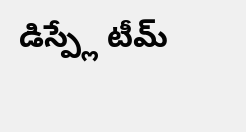డిస్ప్లే టీమ్